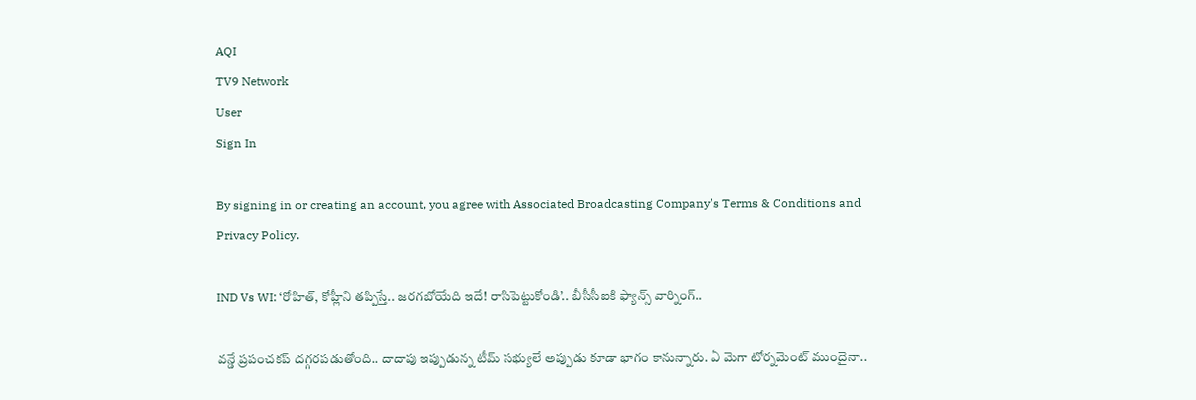AQI
TV9 Network
User
Sign In

By signing in or creating an account, you agree with Associated Broadcasting Company's Terms & Conditions and Privacy Policy.

IND Vs WI: ‘రోహిత్, కోహ్లీని తప్పిస్తే.. జరగబోయేది ఇదే! రాసిపెట్టుకోండి’.. బీసీసీఐకి ఫ్యాన్స్ వార్నింగ్..

వన్డే ప్రపంచకప్ దగ్గరపడుతోంది.. దాదాపు ఇప్పుడున్న టీమ్ సభ్యులే అప్పుడు కూడా భాగం కానున్నారు. ఏ మెగా టోర్నమెంట్ ముందైనా..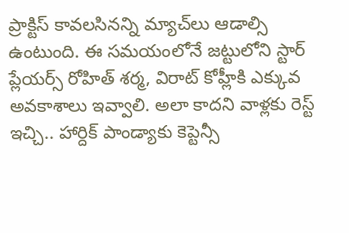ప్రాక్టిస్ కావలసినన్ని మ్యాచ్‌లు ఆడాల్సి ఉంటుంది. ఈ సమయంలోనే జట్టులోని స్టార్ ప్లేయర్స్ రోహిత్ శర్మ, విరాట్ కోహ్లీకి ఎక్కువ అవకాశాలు ఇవ్వాలి. అలా కాదని వాళ్లకు రెస్ట్ ఇచ్చి.. హార్దిక్ పాండ్యాకు కెప్టెన్సీ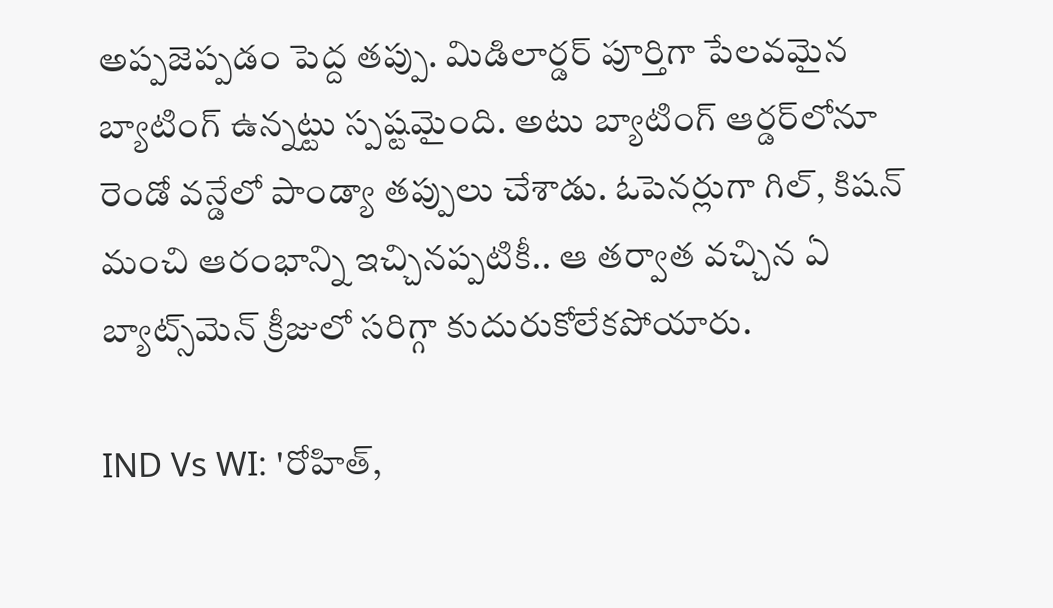అప్పజెప్పడం పెద్ద తప్పు. మిడిలార్డర్ పూర్తిగా పేలవమైన బ్యాటింగ్ ఉన్నట్టు స్పష్టమైంది. అటు బ్యాటింగ్ ఆర్డర్‌లోనూ రెండో వన్డేలో పాండ్యా తప్పులు చేశాడు. ఓపెనర్లుగా గిల్, కిషన్ మంచి ఆరంభాన్ని ఇచ్చినప్పటికీ.. ఆ తర్వాత వచ్చిన ఏ బ్యాట్స్‌మెన్ క్రీజులో సరిగ్గా కుదురుకోలేకపోయారు.

IND Vs WI: 'రోహిత్,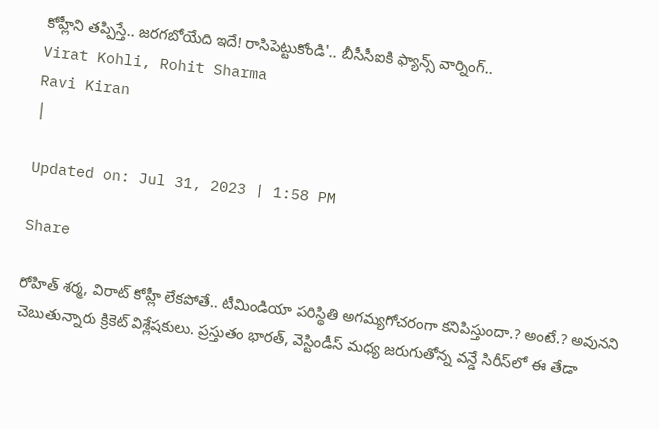కోహ్లీని తప్పిస్తే.. జరగబోయేది ఇదే! రాసిపెట్టుకోండి'.. బీసీసీఐకి ఫ్యాన్స్ వార్నింగ్..
Virat Kohli, Rohit Sharma
Ravi Kiran
|

Updated on: Jul 31, 2023 | 1:58 PM

Share

రోహిత్ శర్మ, విరాట్ కోహ్లీ లేకపోతే.. టీమిండియా పరిస్థితి అగమ్యగోచరంగా కనిపిస్తుందా.? అంటే.? అవునని చెబుతున్నారు క్రికెట్ విశ్లేషకులు. ప్రస్తుతం భారత్, వెస్టిండీస్ మధ్య జరుగుతోన్న వన్డే సిరీస్‌లో ఈ తేడా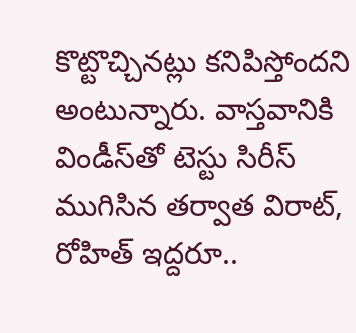కొట్టొచ్చినట్లు కనిపిస్తోందని అంటున్నారు. వాస్తవానికి విండీస్‌తో టెస్టు సిరీస్ ముగిసిన తర్వాత విరాట్, రోహిత్ ఇద్దరూ..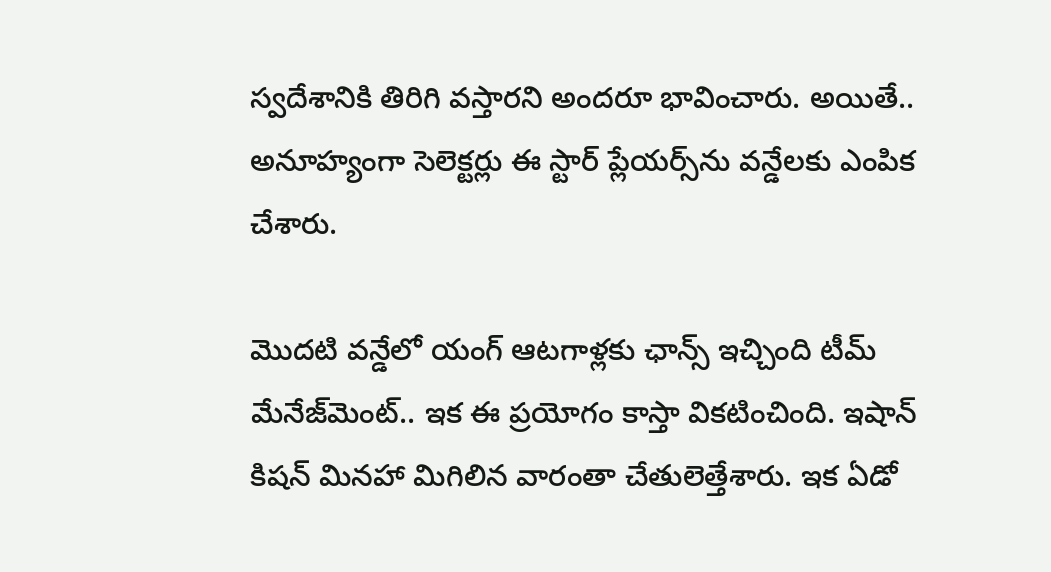స్వదేశానికి తిరిగి వస్తారని అందరూ భావించారు. అయితే.. అనూహ్యంగా సెలెక్టర్లు ఈ స్టార్ ప్లేయర్స్‌ను వన్డేలకు ఎంపిక చేశారు.

మొదటి వన్డేలో యంగ్ ఆటగాళ్లకు ఛాన్స్ ఇచ్చింది టీమ్ మేనేజ్‌మెంట్.. ఇక ఈ ప్రయోగం కాస్తా వికటించింది. ఇషాన్ కిషన్ మినహా మిగిలిన వారంతా చేతులెత్తేశారు. ఇక ఏడో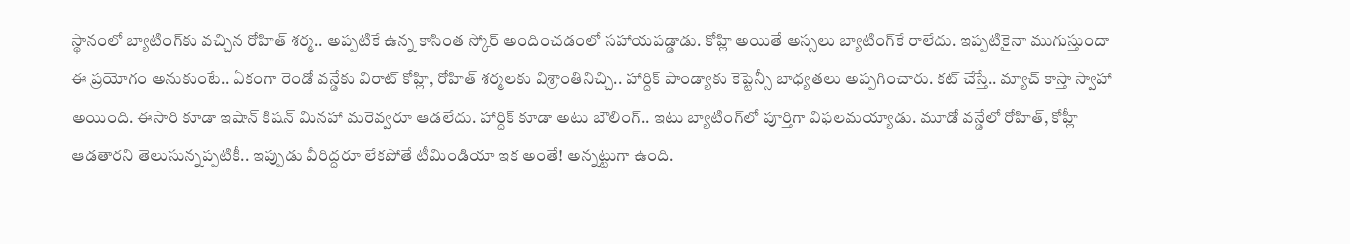స్థానంలో బ్యాటింగ్‌కు వచ్చిన రోహిత్ శర్మ.. అప్పటికే ఉన్న కాసింత స్కోర్ అందించడంలో సహాయపడ్డాడు. కోహ్లి అయితే అస్సలు బ్యాటింగ్‌కే రాలేదు. ఇప్పటికైనా ముగుస్తుందా ఈ ప్రయోగం అనుకుంటే.. ఏకంగా రెండో వన్డేకు విరాట్ కోహ్లి, రోహిత్ శర్మలకు విశ్రాంతినిచ్చి.. హార్దిక్ పాండ్యాకు కెప్టెన్సీ బాధ్యతలు అప్పగించారు. కట్ చేస్తే.. మ్యాచ్ కాస్తా స్వాహా అయింది. ఈసారి కూడా ఇషాన్ కిషన్ మినహా మరెవ్వరూ ఆడలేదు. హార్దిక్ కూడా అటు బౌలింగ్.. ఇటు బ్యాటింగ్‌లో పూర్తిగా విఫలమయ్యాడు. మూడో వన్డేలో రోహిత్, కోహ్లీ ఆడతారని తెలుసున్నప్పటికీ.. ఇప్పుడు వీరిద్దరూ లేకపోతే టీమిండియా ఇక అంతే! అన్నట్టుగా ఉంది.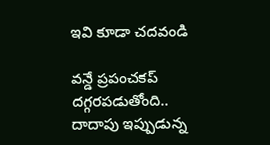ఇవి కూడా చదవండి

వన్డే ప్రపంచకప్ దగ్గరపడుతోంది.. దాదాపు ఇప్పుడున్న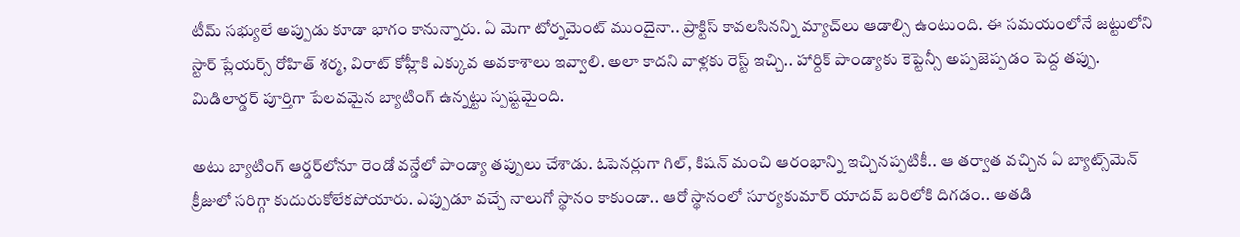టీమ్ సభ్యులే అప్పుడు కూడా భాగం కానున్నారు. ఏ మెగా టోర్నమెంట్ ముందైనా.. ప్రాక్టిస్ కావలసినన్ని మ్యాచ్‌లు ఆడాల్సి ఉంటుంది. ఈ సమయంలోనే జట్టులోని స్టార్ ప్లేయర్స్ రోహిత్ శర్మ, విరాట్ కోహ్లీకి ఎక్కువ అవకాశాలు ఇవ్వాలి. అలా కాదని వాళ్లకు రెస్ట్ ఇచ్చి.. హార్దిక్ పాండ్యాకు కెప్టెన్సీ అప్పజెప్పడం పెద్ద తప్పు. మిడిలార్డర్ పూర్తిగా పేలవమైన బ్యాటింగ్ ఉన్నట్టు స్పష్టమైంది.

అటు బ్యాటింగ్ ఆర్డర్‌లోనూ రెండో వన్డేలో పాండ్యా తప్పులు చేశాడు. ఓపెనర్లుగా గిల్, కిషన్ మంచి ఆరంభాన్ని ఇచ్చినప్పటికీ.. ఆ తర్వాత వచ్చిన ఏ బ్యాట్స్‌మెన్ క్రీజులో సరిగ్గా కుదురుకోలేకపోయారు. ఎప్పుడూ వచ్చే నాలుగో స్థానం కాకుండా.. ఆరో స్థానంలో సూర్యకుమార్ యాదవ్ బరిలోకి దిగడం.. అతడి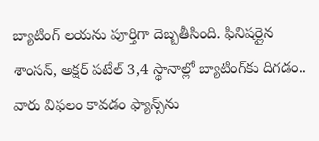బ్యాటింగ్ లయను పూర్తిగా దెబ్బతీసింది. ఫినిషర్లైన శాంసన్, అక్షర్ పటేల్ 3,4 స్థానాల్లో బ్యాటింగ్‌కు దిగడం.. వారు విఫలం కావడం ఫ్యాన్స్‌ను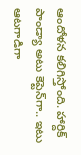ఆందోళన కలిగిస్తోంది. హార్దిక్ పాండ్యా అటు కెప్టెన్‌గా.. ఇటు ఆటగాడిగా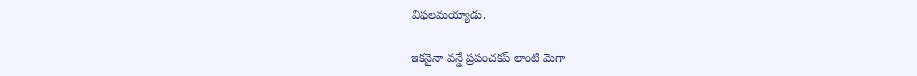విఫలమయ్యాడు.

ఇకనైనా వన్డే ప్రపంచకప్ లాంటి మెగా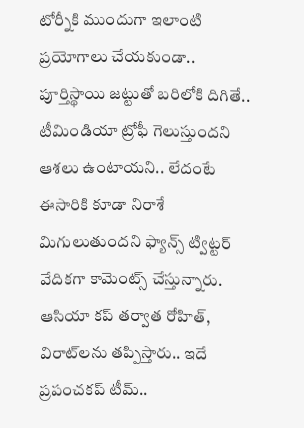టోర్నీకి ముందుగా ఇలాంటి ప్రయోగాలు చేయకుండా.. పూర్తిస్థాయి జట్టుతో బరిలోకి దిగితే.. టీమిండియా ట్రోఫీ గెలుస్తుందని ఆశలు ఉంటాయని.. లేదంటే ఈసారికి కూడా నిరాశే మిగులుతుందని ఫ్యాన్స్ ట్విట్టర్ వేదికగా కామెంట్స్ చేస్తున్నారు. ఆసియా కప్‌ తర్వాత రోహిత్‌, విరాట్‌లను తప్పిస్తారు.. ఇదే ప్రపంచకప్ టీమ్..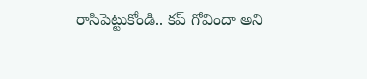రాసిపెట్టుకోండి.. కప్ గోవిందా అని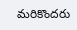మరికొందరు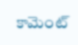కామెంట్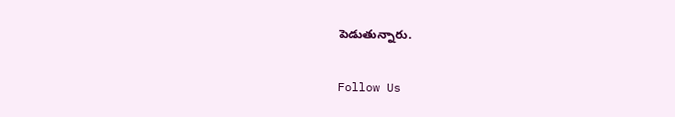పెడుతున్నారు.

Follow Us